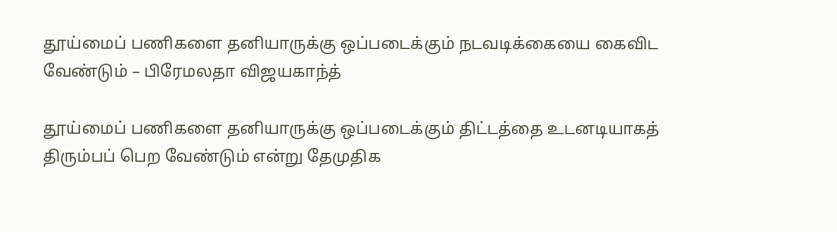தூய்மைப் பணிகளை தனியாருக்கு ஒப்படைக்கும் நடவடிக்கையை கைவிட வேண்டும் – பிரேமலதா விஜயகாந்த்

தூய்மைப் பணிகளை தனியாருக்கு ஒப்படைக்கும் திட்டத்தை உடனடியாகத் திரும்பப் பெற வேண்டும் என்று தேமுதிக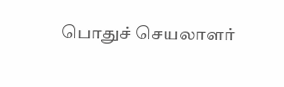பொதுச் செயலாளர்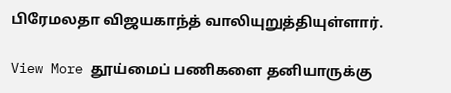பிரேமலதா விஜயகாந்த் வாலியுறுத்தியுள்ளார்.

View More தூய்மைப் பணிகளை தனியாருக்கு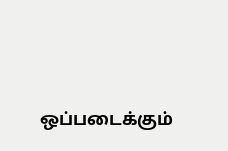ஒப்படைக்கும்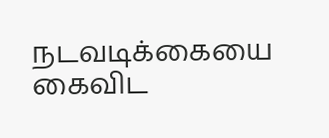நடவடிக்கையை கைவிட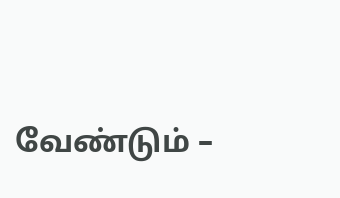வேண்டும் –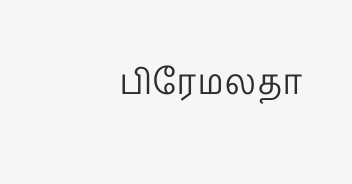பிரேமலதா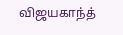விஜயகாந்த்